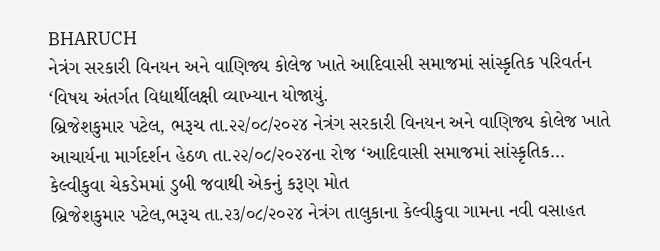BHARUCH
નેત્રંગ સરકારી વિનયન અને વાણિજ્ય કોલેજ ખાતે આદિવાસી સમાજમાં સાંસ્કૃતિક પરિવર્તન ‘વિષય અંતર્ગત વિદ્યાર્થીલક્ષી વ્યાખ્યાન યોજાયું.
બ્રિજેશકુમાર પટેલ, ભરૂચ તા.૨૨/૦૮/૨૦૨૪ નેત્રંગ સરકારી વિનયન અને વાણિજ્ય કોલેજ ખાતે આચાર્યના માર્ગદર્શન હેઠળ તા.૨૨/૦૮/૨૦૨૪ના રોજ ‘આદિવાસી સમાજમાં સાંસ્કૃતિક…
કેલ્વીકુવા ચેકડેમમાં ડુબી જવાથી એકનું કરૂણ મોત
બ્રિજેશકુમાર પટેલ,ભરૂચ તા.૨૩/૦૮/૨૦૨૪ નેત્રંગ તાલુકાના કેલ્વીકુવા ગામના નવી વસાહત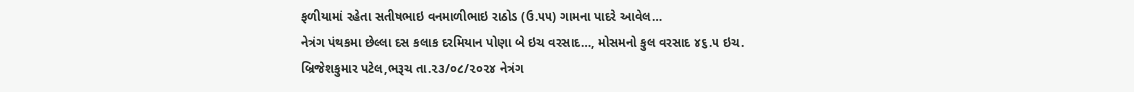ફળીયામાં રહેતા સતીષભાઇ વનમાળીભાઇ રાઠોડ (ઉ.૫૫) ગામના પાદરે આવેલ…
નેત્રંગ પંથકમા છેલ્લા દસ કલાક દરમિયાન પોણા બે ઇચ વરસાદ…, મોસમનો કુલ વરસાદ ૪૬.૫ ઇચ.
બ્રિજેશકુમાર પટેલ,ભરૂચ તા.૨૩/૦૮/૨૦૨૪ નેત્રંગ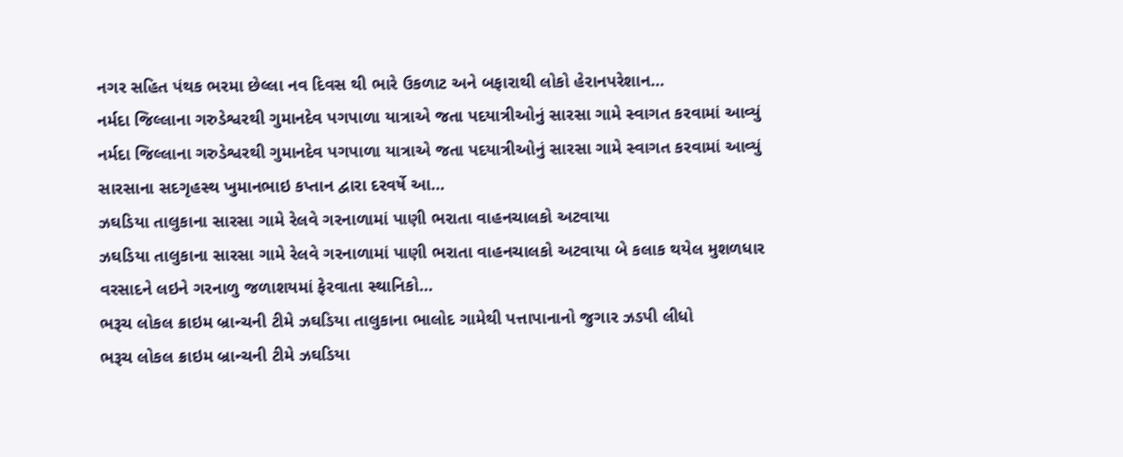નગર સહિત પંથક ભરમા છેલ્લા નવ દિવસ થી ભારે ઉકળાટ અને બફારાથી લોકો હેરાનપરેશાન…
નર્મદા જિલ્લાના ગરુડેશ્વરથી ગુમાનદેવ પગપાળા યાત્રાએ જતા પદયાત્રીઓનું સારસા ગામે સ્વાગત કરવામાં આવ્યું
નર્મદા જિલ્લાના ગરુડેશ્વરથી ગુમાનદેવ પગપાળા યાત્રાએ જતા પદયાત્રીઓનું સારસા ગામે સ્વાગત કરવામાં આવ્યું સારસાના સદગૃહસ્થ ખુમાનભાઇ કપ્તાન દ્વારા દરવર્ષે આ…
ઝઘડિયા તાલુકાના સારસા ગામે રેલવે ગરનાળામાં પાણી ભરાતા વાહનચાલકો અટવાયા
ઝઘડિયા તાલુકાના સારસા ગામે રેલવે ગરનાળામાં પાણી ભરાતા વાહનચાલકો અટવાયા બે કલાક થયેલ મુશળધાર વરસાદને લઇને ગરનાળુ જળાશયમાં ફેરવાતા સ્થાનિકો…
ભરૂચ લોકલ ક્રાઇમ બ્રાન્ચની ટીમે ઝઘડિયા તાલુકાના ભાલોદ ગામેથી પત્તાપાનાનો જુગાર ઝડપી લીધો
ભરૂચ લોકલ ક્રાઇમ બ્રાન્ચની ટીમે ઝઘડિયા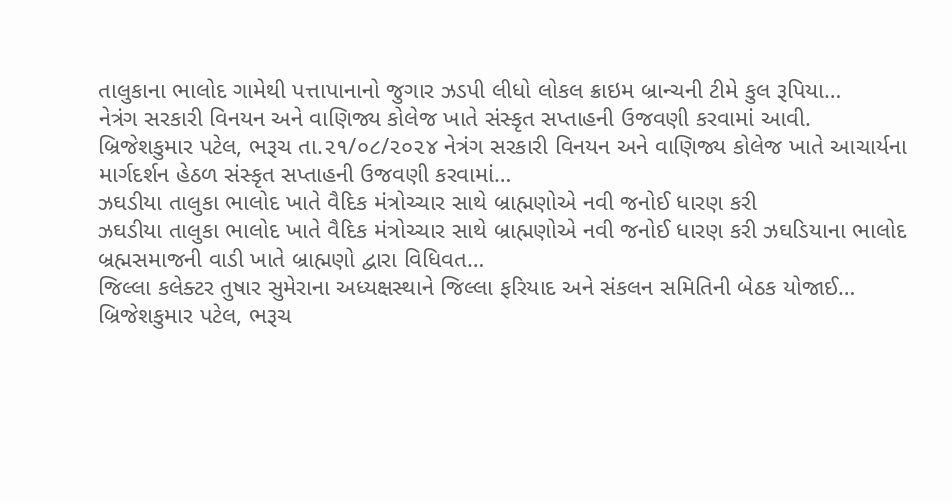તાલુકાના ભાલોદ ગામેથી પત્તાપાનાનો જુગાર ઝડપી લીધો લોકલ ક્રાઇમ બ્રાન્ચની ટીમે કુલ રૂપિયા…
નેત્રંગ સરકારી વિનયન અને વાણિજ્ય કોલેજ ખાતે સંસ્કૃત સપ્તાહની ઉજવણી કરવામાં આવી.
બ્રિજેશકુમાર પટેલ, ભરૂચ તા.૨૧/૦૮/૨૦૨૪ નેત્રંગ સરકારી વિનયન અને વાણિજ્ય કોલેજ ખાતે આચાર્યના માર્ગદર્શન હેઠળ સંસ્કૃત સપ્તાહની ઉજવણી કરવામાં…
ઝઘડીયા તાલુકા ભાલોદ ખાતે વૈદિક મંત્રોચ્ચાર સાથે બ્રાહ્મણોએ નવી જનોઈ ધારણ કરી
ઝઘડીયા તાલુકા ભાલોદ ખાતે વૈદિક મંત્રોચ્ચાર સાથે બ્રાહ્મણોએ નવી જનોઈ ધારણ કરી ઝઘડિયાના ભાલોદ બ્રહ્મસમાજની વાડી ખાતે બ્રાહ્મણો દ્વારા વિધિવત…
જિલ્લા કલેક્ટર તુષાર સુમેરાના અધ્યક્ષસ્થાને જિલ્લા ફરિયાદ અને સંકલન સમિતિની બેઠક યોજાઈ…
બ્રિજેશકુમાર પટેલ, ભરૂચ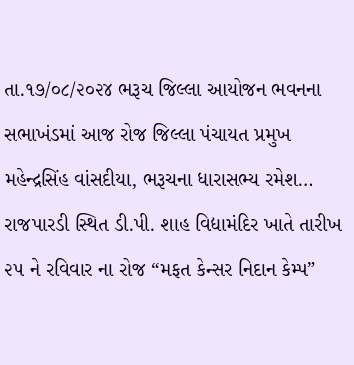તા.૧૭/૦૮/૨૦૨૪ ભરૂચ જિલ્લા આયોજન ભવનના સભાખંડમાં આજ રોજ જિલ્લા પંચાયત પ્રમુખ મહેન્દ્રસિંહ વાંસદીયા, ભરૂચના ધારાસભ્ય રમેશ…
રાજપારડી સ્થિત ડી.પી. શાહ વિદ્યામંદિર ખાતે તારીખ ૨૫ ને રવિવાર ના રોજ “મફત કેન્સર નિદાન કેમ્પ”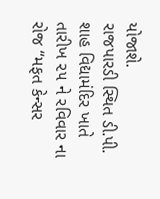યોજાશે.
રાજપારડી સ્થિત ડી.પી. શાહ વિદ્યામંદિર ખાતે તારીખ ૨૫ ને રવિવાર ના રોજ “મફત કેન્સર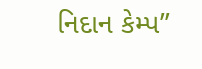નિદાન કેમ્પ”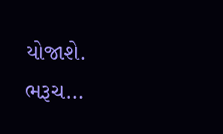યોજાશે. ભરૂચ…